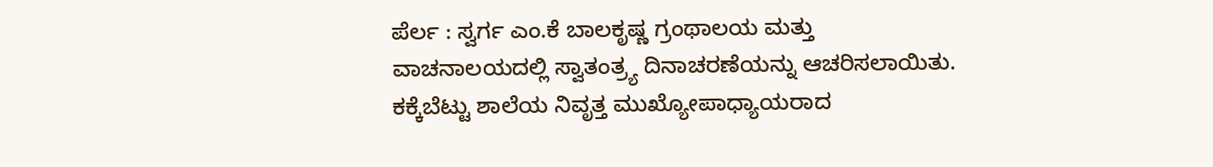ಪೆರ್ಲ : ಸ್ವರ್ಗ ಎಂ.ಕೆ ಬಾಲಕೃಷ್ಣ ಗ್ರಂಥಾಲಯ ಮತ್ತು ವಾಚನಾಲಯದಲ್ಲಿ ಸ್ವಾತಂತ್ರ್ಯ ದಿನಾಚರಣೆಯನ್ನು ಆಚರಿಸಲಾಯಿತು. ಕಕ್ಕೆಬೆಟ್ಟು ಶಾಲೆಯ ನಿವೃತ್ತ ಮುಖ್ಯೋಪಾಧ್ಯಾಯರಾದ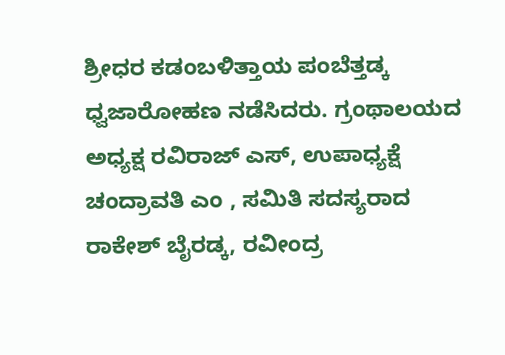ಶ್ರೀಧರ ಕಡಂಬಳಿತ್ತಾಯ ಪಂಬೆತ್ತಡ್ಕ ಧ್ವಜಾರೋಹಣ ನಡೆಸಿದರು. ಗ್ರಂಥಾಲಯದ ಅಧ್ಯಕ್ಷ ರವಿರಾಜ್ ಎಸ್, ಉಪಾಧ್ಯಕ್ಷೆ ಚಂದ್ರಾವತಿ ಎಂ , ಸಮಿತಿ ಸದಸ್ಯರಾದ ರಾಕೇಶ್ ಬೈರಡ್ಕ, ರವೀಂದ್ರ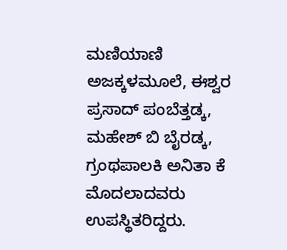ಮಣಿಯಾಣಿ ಅಜಕ್ಕಳಮೂಲೆ, ಈಶ್ವರ ಪ್ರಸಾದ್ ಪಂಬೆತ್ತಡ್ಕ, ಮಹೇಶ್ ಬಿ ಬೈರಡ್ಕ, ಗ್ರಂಥಪಾಲಕಿ ಅನಿತಾ ಕೆ ಮೊದಲಾದವರು ಉಪಸ್ಥಿತರಿದ್ದರು.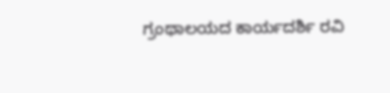ಗ್ರಂಥಾಲಯದ ಕಾರ್ಯದರ್ಶಿ ರವಿ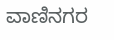ವಾಣಿನಗರ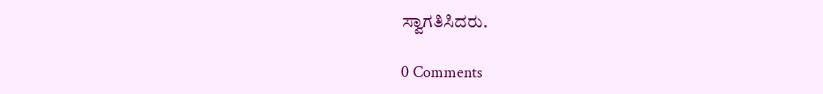ಸ್ವಾಗತಿಸಿದರು.

0 Comments